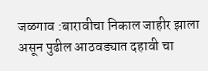जळगाव :बारावीचा निकाल जाहीर झाला असून पुढील आठवड्यात दहावी चा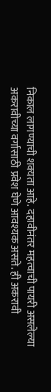निकाल लागण्याची शक्यता आहे. दहावीनंतर महत्वाची पायरी असलेल्या अकरावीच्या वर्गासाठी प्रवेश घेणे आवश्यक असते. ही अकरावी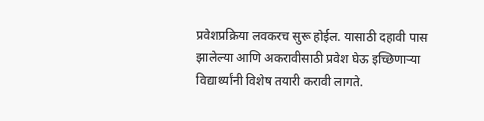प्रवेशप्रक्रिया लवकरच सुरू होईल. यासाठी दहावी पास झालेल्या आणि अकरावीसाठी प्रवेश घेऊ इच्छिणाऱ्या विद्यार्थ्यांनी विशेष तयारी करावी लागते.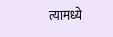त्यामध्ये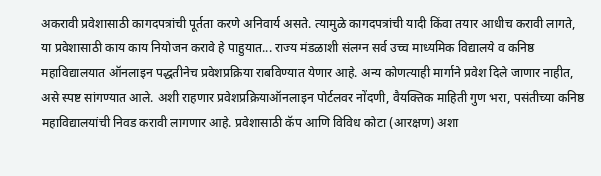अकरावी प्रवेशासाठी कागदपत्रांची पूर्तता करणे अनिवार्य असते. त्यामुळे कागदपत्रांची यादी किंवा तयार आधीच करावी लागते, या प्रवेशासाठी काय काय नियोजन करावे हे पाहुयात... राज्य मंडळाशी संलग्न सर्व उच्च माध्यमिक विद्यालये व कनिष्ठ महाविद्यालयात ऑनलाइन पद्धतीनेच प्रवेशप्रक्रिया राबविण्यात येणार आहे. अन्य कोणत्याही मार्गाने प्रवेश दिले जाणार नाहीत, असे स्पष्ट सांगण्यात आले. अशी राहणार प्रवेशप्रक्रियाऑनलाइन पोर्टलवर नोंदणी, वैयक्तिक माहिती गुण भरा, पसंतीच्या कनिष्ठ महाविद्यालयांची निवड करावी लागणार आहे. प्रवेशासाठी कॅप आणि विविध कोटा (आरक्षण) अशा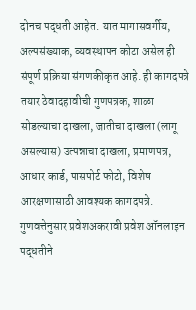दोनच पद्धती आहेत. यात मागासवर्गीय, अल्पसंख्याक, व्यवस्थापन कोटा असेल ही संपूर्ण प्रक्रिया संगणकीकृत आहे. ही कागदपत्रे तयार ठेवादहावीची गुणपत्रक, शाळा सोडल्याचा दाखला, जातीचा दाखला (लागू असल्यास) उत्पन्नाचा दाखला, प्रमाणपत्र, आधार कार्ड, पासपोर्ट फोटो, विशेष आरक्षणासाठी आवश्यक कागदपत्रे. गुणवत्तेनुसार प्रवेशअकरावी प्रवेश ऑनलाइन पद्धतीने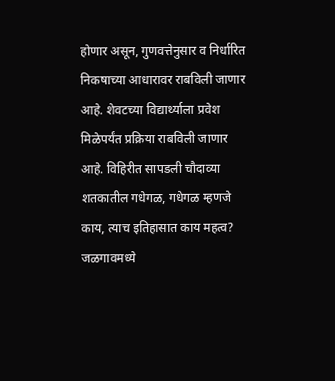होणार असून, गुणवत्तेनुसार व निर्धारित निकषाच्या आधारावर राबविली जाणार आहे. शेवटच्या विद्यार्थ्याला प्रवेश मिळेपर्यंत प्रक्रिया राबविली जाणार आहे. विहिरीत सापडली चौदाव्या शतकातील गधेगळ, गधेगळ म्हणजे काय, त्याच इतिहासात काय महत्व?
जळगावमध्ये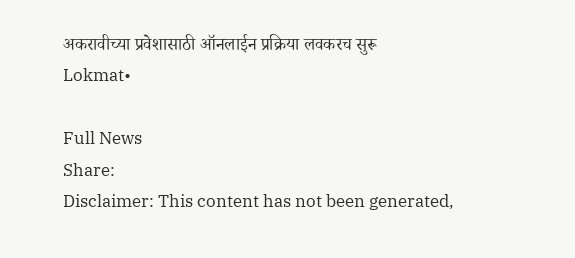अकरावीच्या प्रवेशासाठी ऑनलाईन प्रक्रिया लवकरच सुरू
Lokmat•

Full News
Share:
Disclaimer: This content has not been generated,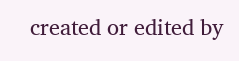created or edited by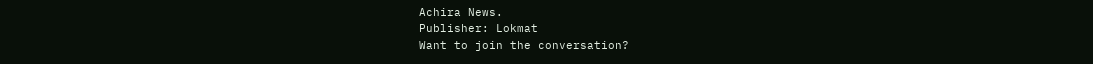Achira News.
Publisher: Lokmat
Want to join the conversation?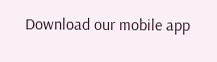Download our mobile app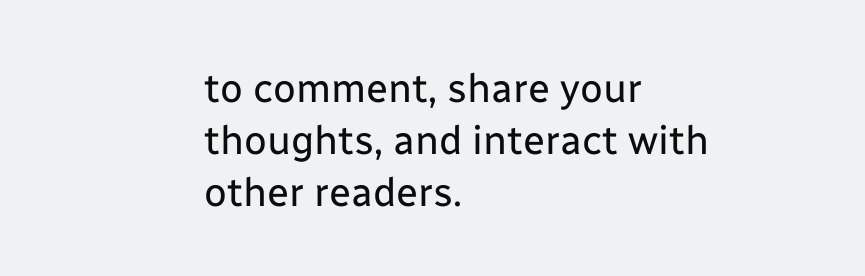to comment, share your thoughts, and interact with other readers.